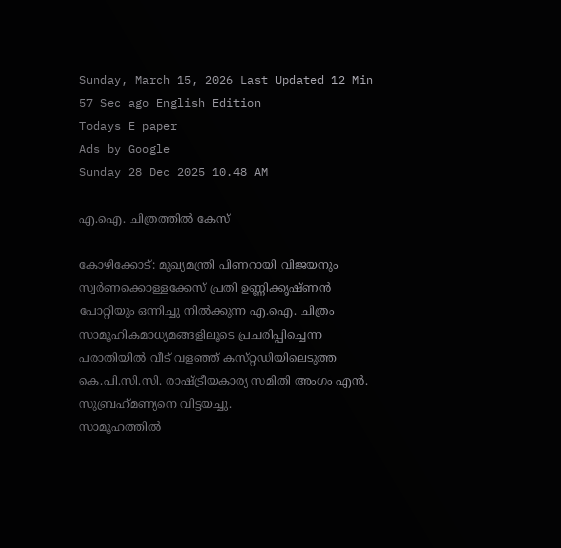Sunday, March 15, 2026 Last Updated 12 Min 57 Sec ago English Edition
Todays E paper
Ads by Google
Sunday 28 Dec 2025 10.48 AM

എ.ഐ. ചിത്രത്തില്‍ കേസ്‌

കോഴിക്കോട്‌: മുഖ്യമന്ത്രി പിണറായി വിജയനും സ്വര്‍ണക്കൊള്ളക്കേസ്‌ പ്രതി ഉണ്ണിക്കൃഷ്‌ണന്‍ പോറ്റിയും ഒന്നിച്ചു നില്‍ക്കുന്ന എ.ഐ. ചിത്രം സാമൂഹികമാധ്യമങ്ങളിലൂടെ പ്രചരിപ്പിച്ചെന്ന പരാതിയില്‍ വീട്‌ വളഞ്ഞ്‌ കസ്‌റ്റഡിയിലെടുത്ത കെ.പി.സി.സി. രാഷ്‌ട്രീയകാര്യ സമിതി അംഗം എന്‍. സുബ്രഹ്‌മണ്യനെ വിട്ടയച്ചു.
സാമൂഹത്തില്‍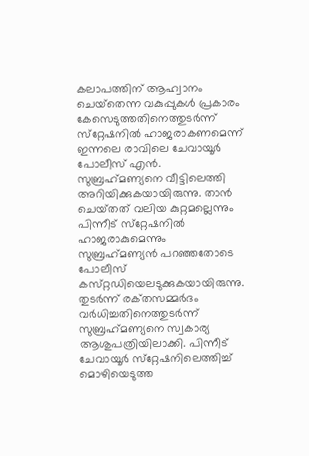കലാപത്തിന്‌ ആഹ്വാനം ചെയ്‌തെന്ന വകുപ്പുകള്‍ പ്രകാരം കേസെടുത്തതിനെത്തുടര്‍ന്ന്‌ സ്‌റ്റേഷനില്‍ ഹാജരാകണമെന്ന്‌ ഇന്നലെ രാവിലെ ചേവായൂര്‍ പോലീസ്‌ എന്‍. സുബ്രഹ്‌മണ്യനെ വീട്ടിലെത്തി അറിയിക്കുകയായിരുന്നു. താന്‍ ചെയ്‌തത്‌ വലിയ കുറ്റമല്ലെന്നും പിന്നീട്‌ സ്‌റ്റേഷനില്‍ ഹാജരാകുമെന്നും സുബ്രഹ്‌മണ്യന്‍ പറഞ്ഞതോടെ പോലീസ്‌ കസ്‌റ്റഡിയെലടുക്കുകയായിരുന്നു. തുടര്‍ന്ന്‌ രക്‌തസമ്മര്‍ദം വര്‍ധിച്ചതിനെത്തുടര്‍ന്ന്‌ സുബ്രഹ്‌മണ്യനെ സ്വകാര്യ ആശുപത്രിയിലാക്കി. പിന്നീട്‌ ചേവായൂര്‍ സ്‌റ്റേഷനിലെത്തിച്ച്‌ മൊഴിയെടുത്ത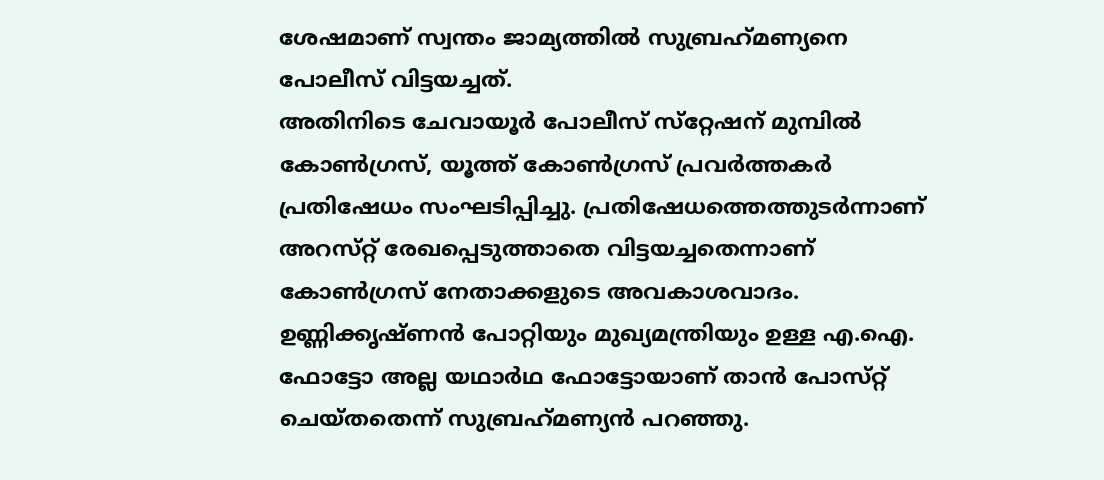ശേഷമാണ്‌ സ്വന്തം ജാമ്യത്തില്‍ സുബ്രഹ്‌മണ്യനെ പോലീസ്‌ വിട്ടയച്ചത്‌.
അതിനിടെ ചേവായൂര്‍ പോലീസ്‌ സ്‌റ്റേഷന്‌ മുമ്പില്‍ കോണ്‍ഗ്രസ്‌, യൂത്ത്‌ കോണ്‍ഗ്രസ്‌ പ്രവര്‍ത്തകര്‍ പ്രതിഷേധം സംഘടിപ്പിച്ചു. പ്രതിഷേധത്തെത്തുടര്‍ന്നാണ്‌ അറസ്‌റ്റ്‌ രേഖപ്പെടുത്താതെ വിട്ടയച്ചതെന്നാണ്‌ കോണ്‍ഗ്രസ്‌ നേതാക്കളുടെ അവകാശവാദം. ഉണ്ണിക്കൃഷ്‌ണന്‍ പോറ്റിയും മുഖ്യമന്ത്രിയും ഉള്ള എ.ഐ. ഫോട്ടോ അല്ല യഥാര്‍ഥ ഫോട്ടോയാണ്‌ താന്‍ പോസ്‌റ്റ്‌ ചെയ്‌തതെന്ന്‌ സുബ്രഹ്‌മണ്യന്‍ പറഞ്ഞു.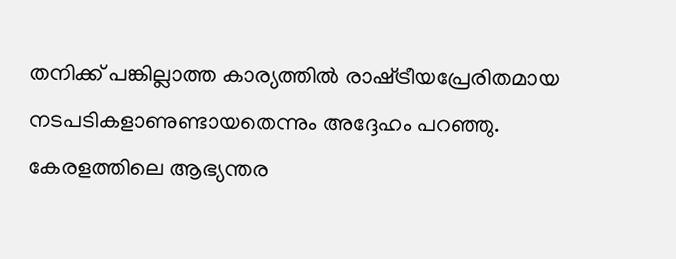തനിക്ക്‌ പങ്കില്ലാത്ത കാര്യത്തില്‍ രാഷ്‌ട്രീയപ്രേരിതമായ നടപടികളാണുണ്ടായതെന്നും അദ്ദേഹം പറഞ്ഞു.
കേരളത്തിലെ ആഭ്യന്തര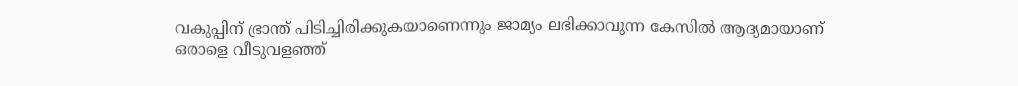വകുപ്പിന്‌ ഭ്രാന്ത്‌ പിടിച്ചിരിക്കുകയാണെന്നും ജാമ്യം ലഭിക്കാവുന്ന കേസില്‍ ആദ്യമായാണ്‌ ഒരാളെ വീടുവളഞ്ഞ്‌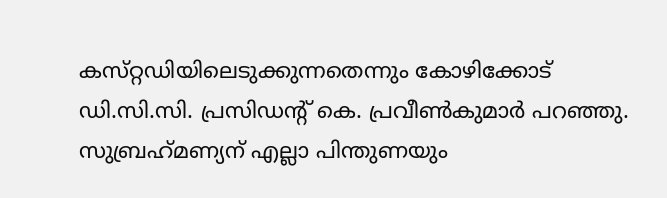കസ്‌റ്റഡിയിലെടുക്കുന്നതെന്നും കോഴിക്കോട്‌ ഡി.സി.സി. പ്രസിഡന്റ്‌ കെ. പ്രവീണ്‍കുമാര്‍ പറഞ്ഞു. സുബ്രഹ്‌മണ്യന്‌ എല്ലാ പിന്തുണയും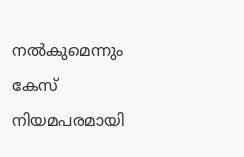നല്‍കുമെന്നും കേസ്‌ നിയമപരമായി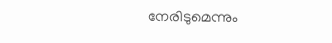നേരിടുമെന്നും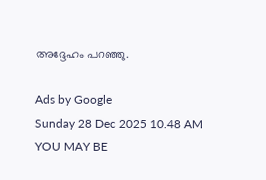അദ്ദേഹം പറഞ്ഞു.

Ads by Google
Sunday 28 Dec 2025 10.48 AM
YOU MAY BE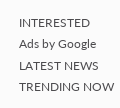INTERESTED
Ads by Google
LATEST NEWS
TRENDING NOW